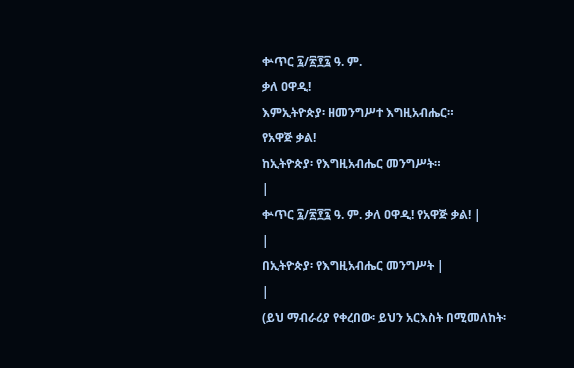ቍጥር ፯/፳፻፯ ዓ. ም.
ቃለ ዐዋዲ!
እምኢትዮጵያ፡ ዘመንግሥተ እግዚአብሔር።
የአዋጅ ቃል!
ከኢትዮጵያ፡ የእግዚአብሔር መንግሥት።
|
ቍጥር ፯/፳፻፯ ዓ. ም. ቃለ ዐዋዲ! የአዋጅ ቃል! |
|
በኢትዮጵያ፡ የእግዚአብሔር መንግሥት |
|
(ይህ ማብራሪያ የቀረበው፡ ይህን አርእስት በሚመለከት፡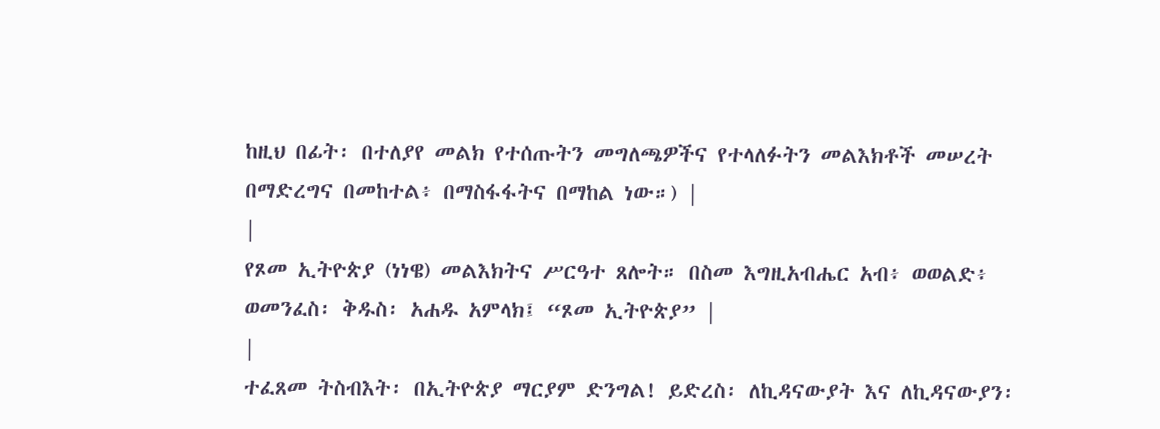ከዚህ በፊት፡ በተለያየ መልክ የተሰጡትን መግለጫዎችና የተላለፉትን መልእክቶች መሠረት በማድረግና በመከተል፥ በማስፋፋትና በማከል ነው።) |
|
የጾመ ኢትዮጵያ (ነነዌ) መልእክትና ሥርዓተ ጸሎት። በስመ እግዚአብሔር አብ፥ ወወልድ፥ ወመንፈስ፡ ቅዱስ፡ አሐዱ አምላክ፤ “ጾመ ኢትዮጵያ” |
|
ተፈጸመ ትስብእት፡ በኢትዮጵያ ማርያም ድንግል! ይድረስ፡ ለኪዳናውያት እና ለኪዳናውያን፡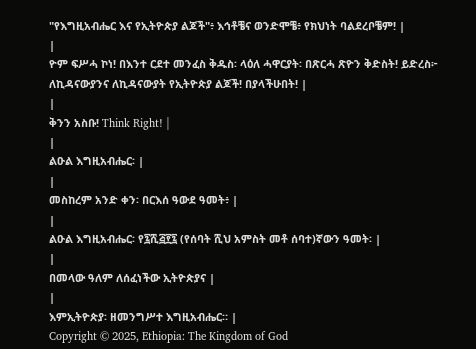"የእግዚአብሔር እና የኢትዮጵያ ልጆች"፥ እኅቶቼና ወንድሞቼ፥ የክህነት ባልደረቦቼም! |
|
ዮም ፍሥሓ ኮነ! በእንተ ርደተ መንፈስ ቅዱስ፡ ላዕለ ሓዋርያት፡ በጽርሓ ጽዮን ቅድስት! ይድረስ፦ ለኪዳናውያንና ለኪዳናውያት የኢትዮጵያ ልጆች! በያላችሁበት! |
|
ቅንን አስቡ! Think Right! |
|
ልዑል እግዚአብሔር፡ |
|
መስከረም አንድ ቀን፡ በርእሰ ዓውደ ዓመት፥ |
|
ልዑል እግዚአብሔር፡ የ፯ሺ፭፻፯ (የሰባት ሺህ አምስት መቶ ሰባተ)ኛውን ዓመት፡ |
|
በመላው ዓለም ለሰፈነችው ኢትዮጵያና |
|
እምኢትዮጵያ፡ ዘመንግሥተ እግዚአብሔር። |
Copyright © 2025, Ethiopia: The Kingdom of God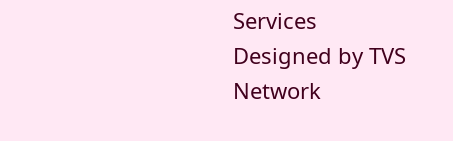Services
Designed by TVS Network